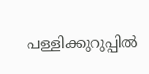പള്ളിക്കുറുപ്പിൽ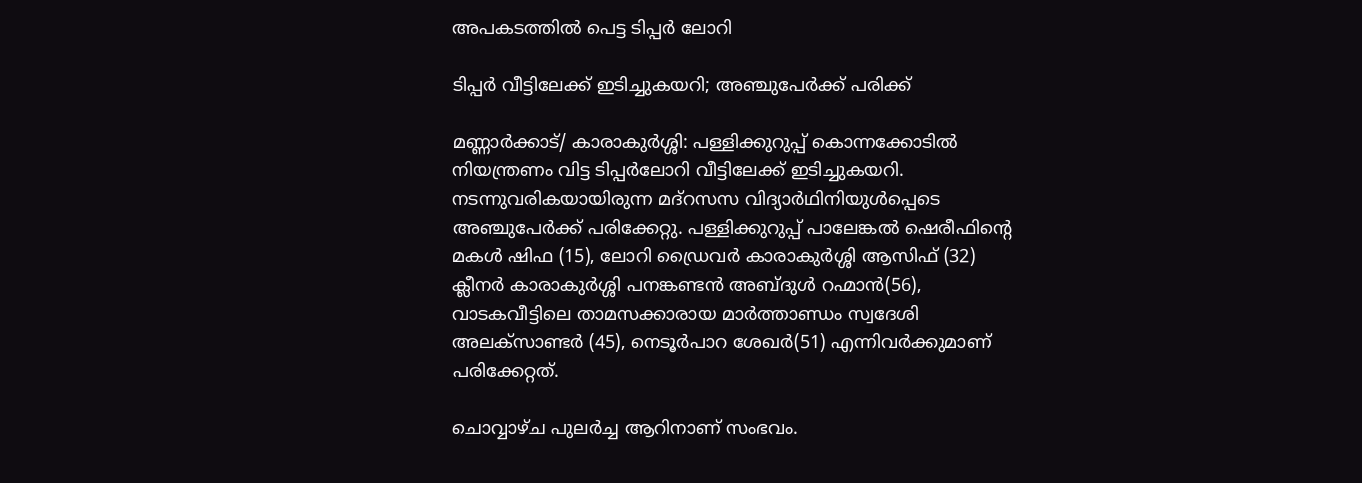അപകടത്തിൽ പെട്ട ടിപ്പർ ലോറി

ടിപ്പർ വീട്ടിലേക്ക് ഇടിച്ചുകയറി; അഞ്ചുപേർക്ക് പരിക്ക്

മണ്ണാര്‍ക്കാട്/ കാരാകുർശ്ശി: പള്ളിക്കുറുപ്പ് കൊന്നക്കോടില്‍ നിയന്ത്രണം വിട്ട ടിപ്പര്‍ലോറി വീട്ടിലേക്ക് ഇടിച്ചുകയറി. നടന്നുവരികയായിരുന്ന മദ്റസസ വിദ്യാര്‍ഥിനിയുള്‍പ്പെടെ അഞ്ചുപേര്‍ക്ക് പരിക്കേറ്റു. പള്ളിക്കുറുപ്പ് പാലേങ്കല്‍ ഷെരീഫിന്റെ മകള്‍ ഷിഫ (15), ലോറി ഡ്രൈവര്‍ കാരാകുര്‍ശ്ശി ആസിഫ് (32) ക്ലീനര്‍ കാരാകുര്‍ശ്ശി പനങ്കണ്ടന്‍ അബ്ദുള്‍ റഹ്മാന്‍(56), വാടകവീട്ടിലെ താമസക്കാരായ മാര്‍ത്താണ്ഡം സ്വദേശി അലക്‌സാണ്ടര്‍ (45), നെടൂര്‍പാറ ശേഖര്‍(51) എന്നിവര്‍ക്കുമാണ് പരിക്കേറ്റത്.

ചൊവ്വാഴ്ച പുലര്‍ച്ച ആറിനാണ് സംഭവം.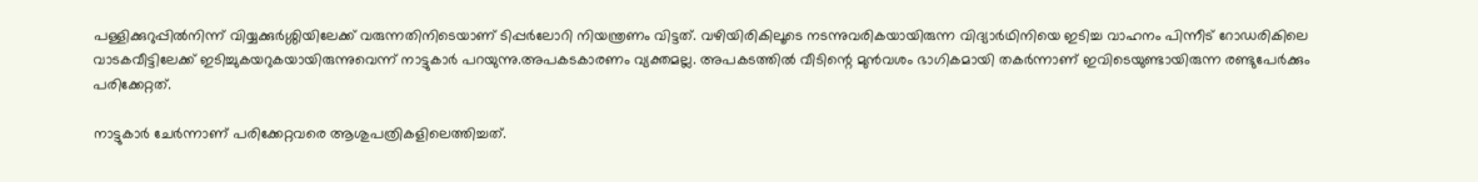പള്ളിക്കുറുപ്പില്‍നിന്ന് വിയ്യക്കുര്‍ശ്ശിയിലേക്ക് വരുന്നതിനിടെയാണ് ടിപ്പര്‍ലോറി നിയന്ത്രണം വിട്ടത്. വഴിയിരികിലൂടെ നടന്നുവരികയായിരുന്ന വിദ്യാര്‍ഥിനിയെ ഇടിച്ച വാഹനം പിന്നീട് റോഡരികിലെ വാടകവീട്ടിലേക്ക് ഇടിച്ചുകയറുകയായിരുന്നുവെന്ന് നാട്ടുകാര്‍ പറയുന്നു.അപകടകാരണം വ്യക്തമല്ല. അപകടത്തില്‍ വീടിന്റെ മുന്‍വശം ഭാഗികമായി തകര്‍ന്നാണ് ഇവിടെയുണ്ടായിരുന്ന രണ്ടുപേര്‍ക്കും പരിക്കേറ്റത്.

നാട്ടുകാർ ചേര്‍ന്നാണ് പരിക്കേറ്റവരെ ആശുപത്രികളിലെത്തിച്ചത്.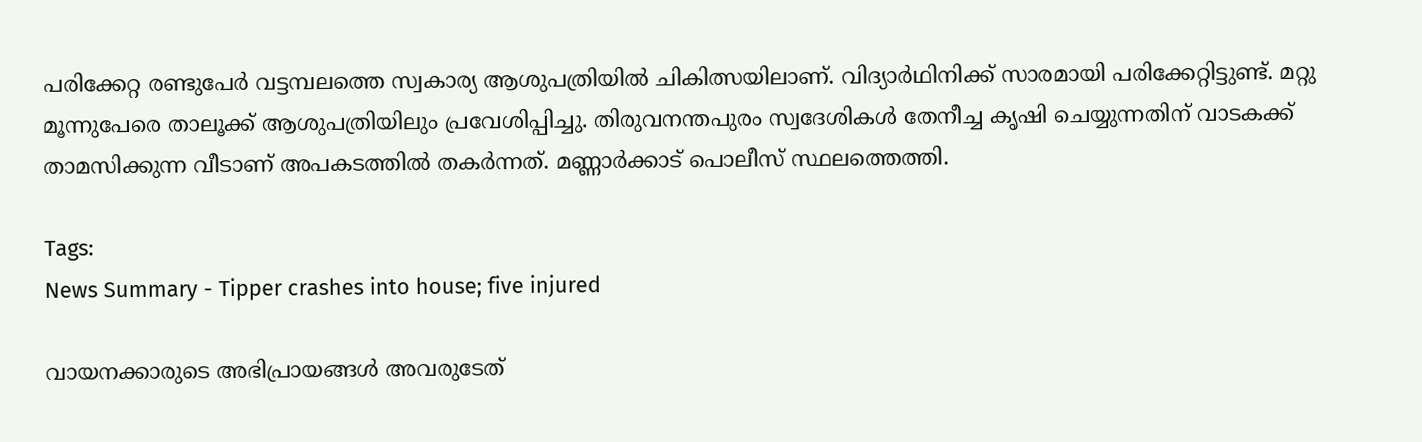പരിക്കേറ്റ രണ്ടുപേര്‍ വട്ടമ്പലത്തെ സ്വകാര്യ ആശുപത്രിയില്‍ ചികിത്സയിലാണ്. വിദ്യാര്‍ഥിനിക്ക് സാരമായി പരിക്കേറ്റിട്ടുണ്ട്. മറ്റു മൂന്നുപേരെ താലൂക്ക് ആശുപത്രിയിലും പ്രവേശിപ്പിച്ചു. തിരുവനന്തപുരം സ്വദേശികൾ തേനീച്ച കൃഷി ചെയ്യുന്നതിന് വാടകക്ക് താമസിക്കുന്ന വീടാണ് അപകടത്തിൽ തകർന്നത്. മണ്ണാർക്കാട് പൊലീസ് സ്ഥലത്തെത്തി.

Tags:
News Summary - Tipper crashes into house; five injured

വായനക്കാരുടെ അഭിപ്രായങ്ങള്‍ അവരുടേത്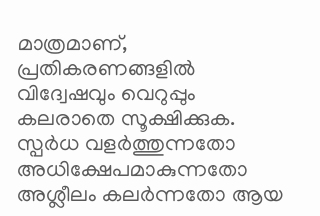മാത്രമാണ്, പ്രതികരണങ്ങളിൽ വിദ്വേഷവും വെറുപ്പും കലരാതെ സൂക്ഷിക്കുക. സ്പർധ വളർത്തുന്നതോ അധിക്ഷേപമാകുന്നതോ അശ്ലീലം കലർന്നതോ ആയ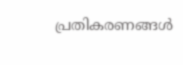പ്രതികരണങ്ങൾ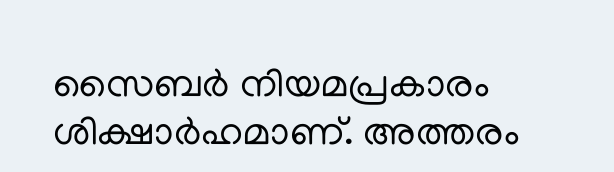സൈബർ നിയമപ്രകാരം ശിക്ഷാർഹമാണ്. അത്തരം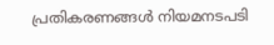പ്രതികരണങ്ങൾ നിയമനടപടി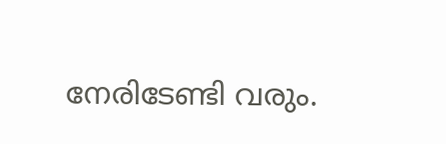നേരിടേണ്ടി വരും.